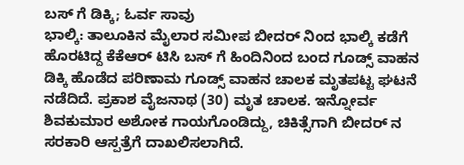ಬಸ್ ಗೆ ಡಿಕ್ಕಿ; ಓರ್ವ ಸಾವು
ಭಾಲ್ಕಿ: ತಾಲೂಕಿನ ಮೈಲಾರ ಸಮೀಪ ಬೀದರ್ ನಿಂದ ಭಾಲ್ಕಿ ಕಡೆಗೆ ಹೊರಟಿದ್ದ ಕೆಕೆಆರ್ ಟಿಸಿ ಬಸ್ ಗೆ ಹಿಂದಿನಿಂದ ಬಂದ ಗೂಡ್ಸ್ ವಾಹನ ಡಿಕ್ಕಿ ಹೊಡೆದ ಪರಿಣಾಮ ಗೂಡ್ಸ್ ವಾಹನ ಚಾಲಕ ಮೃತಪಟ್ಟ ಘಟನೆ ನಡೆದಿದೆ. ಪ್ರಕಾಶ ವೈಜನಾಥ (30) ಮೃತ ಚಾಲಕ. ಇನ್ನೋರ್ವ ಶಿವಕುಮಾರ ಅಶೋಕ ಗಾಯಗೊಂಡಿದ್ದು, ಚಿಕಿತ್ಸೆಗಾಗಿ ಬೀದರ್ ನ ಸರಕಾರಿ ಆಸ್ಪತ್ರೆಗೆ ದಾಖಲಿಸಲಾಗಿದೆ.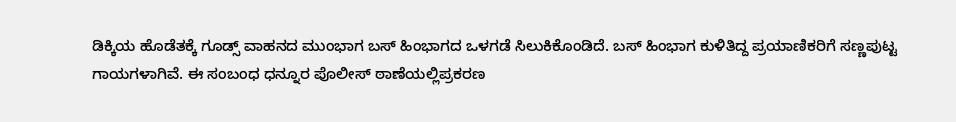ಡಿಕ್ಕಿಯ ಹೊಡೆತಕ್ಕೆ ಗೂಡ್ಸ್ ವಾಹನದ ಮುಂಭಾಗ ಬಸ್ ಹಿಂಭಾಗದ ಒಳಗಡೆ ಸಿಲುಕಿಕೊಂಡಿದೆ. ಬಸ್ ಹಿಂಭಾಗ ಕುಳಿತಿದ್ದ ಪ್ರಯಾಣಿಕರಿಗೆ ಸಣ್ಣಪುಟ್ಟ ಗಾಯಗಳಾಗಿವೆ. ಈ ಸಂಬಂಧ ಧನ್ನೂರ ಪೊಲೀಸ್ ಠಾಣೆಯಲ್ಲಿಪ್ರಕರಣ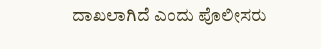ದಾಖಲಾಗಿದೆ ಎಂದು ಪೊಲೀಸರು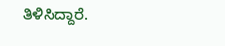ತಿಳಿಸಿದ್ದಾರೆ.